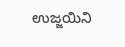ಉಜ್ಜಯಿನಿ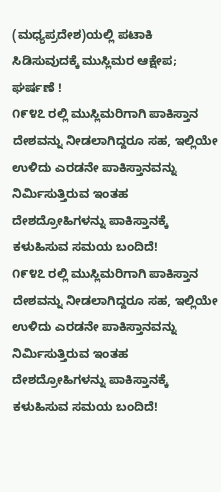(ಮಧ್ಯಪ್ರದೇಶ)ಯಲ್ಲಿ ಪಟಾಕಿ ಸಿಡಿಸುವುದಕ್ಕೆ ಮುಸ್ಲಿಮರ ಆಕ್ಷೇಪ; ಘರ್ಷಣೆ !
೧೯೪೭ ರಲ್ಲಿ ಮುಸ್ಲಿಮರಿಗಾಗಿ ಪಾಕಿಸ್ತಾನ ದೇಶವನ್ನು ನೀಡಲಾಗಿದ್ದರೂ ಸಹ, ಇಲ್ಲಿಯೇ ಉಳಿದು ಎರಡನೇ ಪಾಕಿಸ್ತಾನವನ್ನು ನಿರ್ಮಿಸುತ್ತಿರುವ ಇಂತಹ ದೇಶದ್ರೋಹಿಗಳನ್ನು ಪಾಕಿಸ್ತಾನಕ್ಕೆ ಕಳುಹಿಸುವ ಸಮಯ ಬಂದಿದೆ!
೧೯೪೭ ರಲ್ಲಿ ಮುಸ್ಲಿಮರಿಗಾಗಿ ಪಾಕಿಸ್ತಾನ ದೇಶವನ್ನು ನೀಡಲಾಗಿದ್ದರೂ ಸಹ, ಇಲ್ಲಿಯೇ ಉಳಿದು ಎರಡನೇ ಪಾಕಿಸ್ತಾನವನ್ನು ನಿರ್ಮಿಸುತ್ತಿರುವ ಇಂತಹ ದೇಶದ್ರೋಹಿಗಳನ್ನು ಪಾಕಿಸ್ತಾನಕ್ಕೆ ಕಳುಹಿಸುವ ಸಮಯ ಬಂದಿದೆ!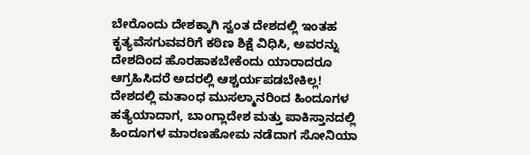ಬೇರೊಂದು ದೇಶಕ್ಕಾಗಿ ಸ್ವಂತ ದೇಶದಲ್ಲಿ ಇಂತಹ ಕೃತ್ಯವೆಸಗುವವರಿಗೆ ಕಠಿಣ ಶಿಕ್ಷೆ ವಿಧಿಸಿ, ಅವರನ್ನು ದೇಶದಿಂದ ಹೊರಹಾಕಬೇಕೆಂದು ಯಾರಾದರೂ ಆಗ್ರಹಿಸಿದರೆ ಅದರಲ್ಲಿ ಆಶ್ಚರ್ಯಪಡಬೇಕಿಲ್ಲ!
ದೇಶದಲ್ಲಿ ಮತಾಂಧ ಮುಸಲ್ಮಾನರಿಂದ ಹಿಂದೂಗಳ ಹತ್ಯೆಯಾದಾಗ, ಬಾಂಗ್ಲಾದೇಶ ಮತ್ತು ಪಾಕಿಸ್ತಾನದಲ್ಲಿ ಹಿಂದೂಗಳ ಮಾರಣಹೋಮ ನಡೆದಾಗ ಸೋನಿಯಾ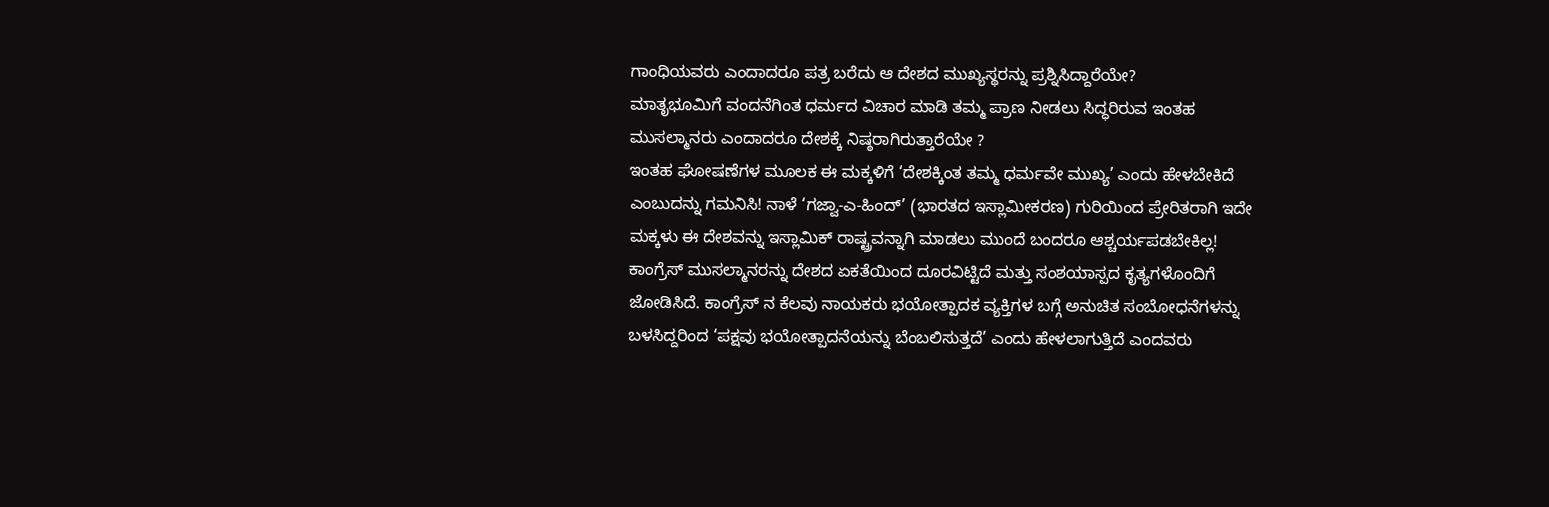ಗಾಂಧಿಯವರು ಎಂದಾದರೂ ಪತ್ರ ಬರೆದು ಆ ದೇಶದ ಮುಖ್ಯಸ್ಥರನ್ನು ಪ್ರಶ್ನಿಸಿದ್ದಾರೆಯೇ?
ಮಾತೃಭೂಮಿಗೆ ವಂದನೆಗಿಂತ ಧರ್ಮದ ವಿಚಾರ ಮಾಡಿ ತಮ್ಮ ಪ್ರಾಣ ನೀಡಲು ಸಿದ್ಧರಿರುವ ಇಂತಹ ಮುಸಲ್ಮಾನರು ಎಂದಾದರೂ ದೇಶಕ್ಕೆ ನಿಷ್ಠರಾಗಿರುತ್ತಾರೆಯೇ ?
ಇಂತಹ ಘೋಷಣೆಗಳ ಮೂಲಕ ಈ ಮಕ್ಕಳಿಗೆ ‘ದೇಶಕ್ಕಿಂತ ತಮ್ಮ ಧರ್ಮವೇ ಮುಖ್ಯ’ ಎಂದು ಹೇಳಬೇಕಿದೆ ಎಂಬುದನ್ನು ಗಮನಿಸಿ! ನಾಳೆ ‘ಗಜ್ವಾ-ಎ-ಹಿಂದ್’ (ಭಾರತದ ಇಸ್ಲಾಮೀಕರಣ) ಗುರಿಯಿಂದ ಪ್ರೇರಿತರಾಗಿ ಇದೇ ಮಕ್ಕಳು ಈ ದೇಶವನ್ನು ಇಸ್ಲಾಮಿಕ್ ರಾಷ್ಟ್ರವನ್ನಾಗಿ ಮಾಡಲು ಮುಂದೆ ಬಂದರೂ ಆಶ್ಚರ್ಯಪಡಬೇಕಿಲ್ಲ!
ಕಾಂಗ್ರೆಸ್ ಮುಸಲ್ಮಾನರನ್ನು ದೇಶದ ಏಕತೆಯಿಂದ ದೂರವಿಟ್ಟಿದೆ ಮತ್ತು ಸಂಶಯಾಸ್ಪದ ಕೃತ್ಯಗಳೊಂದಿಗೆ ಜೋಡಿಸಿದೆ. ಕಾಂಗ್ರೆಸ್ ನ ಕೆಲವು ನಾಯಕರು ಭಯೋತ್ಪಾದಕ ವ್ಯಕ್ತಿಗಳ ಬಗ್ಗೆ ಅನುಚಿತ ಸಂಬೋಧನೆಗಳನ್ನು ಬಳಸಿದ್ದರಿಂದ ‘ಪಕ್ಷವು ಭಯೋತ್ಪಾದನೆಯನ್ನು ಬೆಂಬಲಿಸುತ್ತದೆ’ ಎಂದು ಹೇಳಲಾಗುತ್ತಿದೆ ಎಂದವರು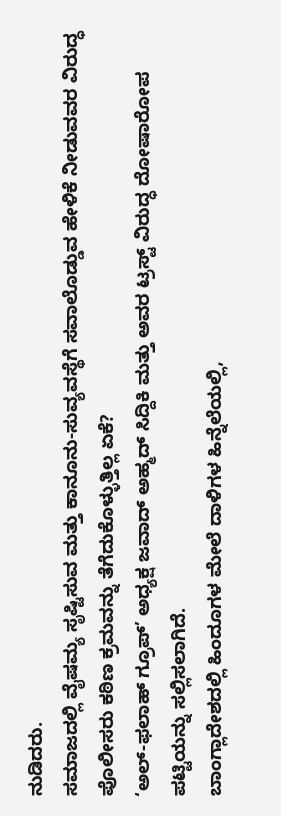ನುಡಿದರು.
ಸಮಾಜದಲ್ಲಿ ವೈಷಮ್ಯ ಸೃಷ್ಟಿಸುವ ಮತ್ತು ಕಾನೂನು-ಸುವ್ಯವಸ್ಥೆಗೆ ಸವಾಲೊಡ್ಡುವ ಹೇಳಿಕೆ ನೀಡುವವರ ವಿರುದ್ಧ ಪೊಲೀಸರು ಕಠಿಣ ಕ್ರಮವನ್ನು ತೆಗೆದುಕೊಳ್ಳುತ್ತಿಲ್ಲ ಏಕೆ?
‘ಅಲ್-ಫಲಾಹ್ ಗ್ರೂಪ್’ ಅಧ್ಯಕ್ಷ ಜವಾದ್ ಅಹ್ಮದ್ ಸಿದ್ದಿಕಿ ಮತ್ತು ಅವರ ಟ್ರಸ್ಟ್ ವಿರುದ್ಧ ದೋಷಾರೋಪ ಪಟ್ಟಿಯನ್ನು ಸಲ್ಲಿಸಲಾಗಿದೆ.
ಬಾಂಗ್ಲಾದೇಶದಲ್ಲಿ ಹಿಂದೂಗಳ ಮೇಲೆ ದಾಳಿಗಳ ಹಿನ್ನೆಲೆಯಲ್ಲಿ,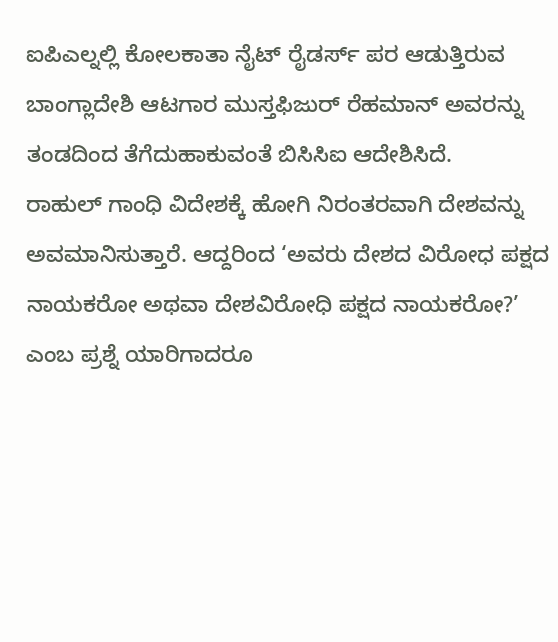ಐಪಿಎಲ್ನಲ್ಲಿ ಕೋಲಕಾತಾ ನೈಟ್ ರೈಡರ್ಸ್ ಪರ ಆಡುತ್ತಿರುವ ಬಾಂಗ್ಲಾದೇಶಿ ಆಟಗಾರ ಮುಸ್ತಫಿಜುರ್ ರೆಹಮಾನ್ ಅವರನ್ನು ತಂಡದಿಂದ ತೆಗೆದುಹಾಕುವಂತೆ ಬಿಸಿಸಿಐ ಆದೇಶಿಸಿದೆ.
ರಾಹುಲ್ ಗಾಂಧಿ ವಿದೇಶಕ್ಕೆ ಹೋಗಿ ನಿರಂತರವಾಗಿ ದೇಶವನ್ನು ಅವಮಾನಿಸುತ್ತಾರೆ. ಆದ್ದರಿಂದ ‘ಅವರು ದೇಶದ ವಿರೋಧ ಪಕ್ಷದ ನಾಯಕರೋ ಅಥವಾ ದೇಶವಿರೋಧಿ ಪಕ್ಷದ ನಾಯಕರೋ?’ ಎಂಬ ಪ್ರಶ್ನೆ ಯಾರಿಗಾದರೂ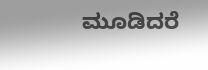ಮೂಡಿದರೆ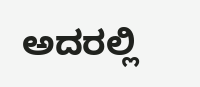ಅದರಲ್ಲಿ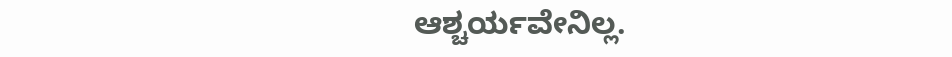ಆಶ್ಚರ್ಯವೇನಿಲ್ಲ.